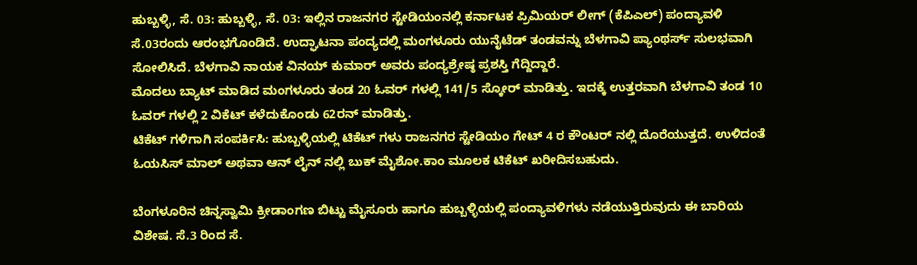ಹುಬ್ಬಳ್ಳಿ, ಸೆ. 03: ಹುಬ್ಬಳ್ಳಿ, ಸೆ. 03: ಇಲ್ಲಿನ ರಾಜನಗರ ಸ್ಟೇಡಿಯಂನಲ್ಲಿ ಕರ್ನಾಟಕ ಪ್ರಿಮಿಯರ್ ಲೀಗ್ (ಕೆಪಿಎಲ್) ಪಂದ್ಯಾವಳಿ ಸೆ.03ರಂದು ಆರಂಭಗೊಂಡಿದೆ. ಉದ್ಘಾಟನಾ ಪಂದ್ಯದಲ್ಲಿ ಮಂಗಳೂರು ಯುನೈಟೆಡ್ ತಂಡವನ್ನು ಬೆಳಗಾವಿ ಪ್ಯಾಂಥರ್ಸ್ ಸುಲಭವಾಗಿ ಸೋಲಿಸಿದೆ. ಬೆಳಗಾವಿ ನಾಯಕ ವಿನಯ್ ಕುಮಾರ್ ಅವರು ಪಂದ್ಯಶ್ರೇಷ್ಠ ಪ್ರಶಸ್ತಿ ಗೆದ್ದಿದ್ದಾರೆ.
ಮೊದಲು ಬ್ಯಾಟ್ ಮಾಡಿದ ಮಂಗಳೂರು ತಂಡ 20 ಓವರ್ ಗಳಲ್ಲಿ 141/5 ಸ್ಕೋರ್ ಮಾಡಿತ್ತು. ಇದಕ್ಕೆ ಉತ್ತರವಾಗಿ ಬೆಳಗಾವಿ ತಂಡ 10 ಓವರ್ ಗಳಲ್ಲಿ 2 ವಿಕೆಟ್ ಕಳೆದುಕೊಂಡು 62ರನ್ ಮಾಡಿತ್ತು.
ಟಿಕೆಟ್ ಗಳಿಗಾಗಿ ಸಂಪರ್ಕಿಸಿ: ಹುಬ್ಬಳ್ಳಿಯಲ್ಲಿ ಟಿಕೆಟ್ ಗಳು ರಾಜನಗರ ಸ್ಟೇಡಿಯಂ ಗೇಟ್ 4 ರ ಕೌಂಟರ್ ನಲ್ಲಿ ದೊರೆಯುತ್ತದೆ. ಉಳಿದಂತೆ ಓಯಸಿಸ್ ಮಾಲ್ ಅಥವಾ ಆನ್ ಲೈನ್ ನಲ್ಲಿ ಬುಕ್ ಮೈಶೋ.ಕಾಂ ಮೂಲಕ ಟಿಕೆಟ್ ಖರೀದಿಸಬಹುದು.

ಬೆಂಗಳೂರಿನ ಚಿನ್ನಸ್ವಾಮಿ ಕ್ರೀಡಾಂಗಣ ಬಿಟ್ಟು ಮೈಸೂರು ಹಾಗೂ ಹುಬ್ಬಳ್ಳಿಯಲ್ಲಿ ಪಂದ್ಯಾವಳಿಗಳು ನಡೆಯುತ್ತಿರುವುದು ಈ ಬಾರಿಯ ವಿಶೇಷ. ಸೆ.3 ರಿಂದ ಸೆ.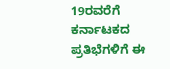19ರವರೆಗೆ ಕರ್ನಾಟಕದ ಪ್ರತಿಭೆಗಳಿಗೆ ಈ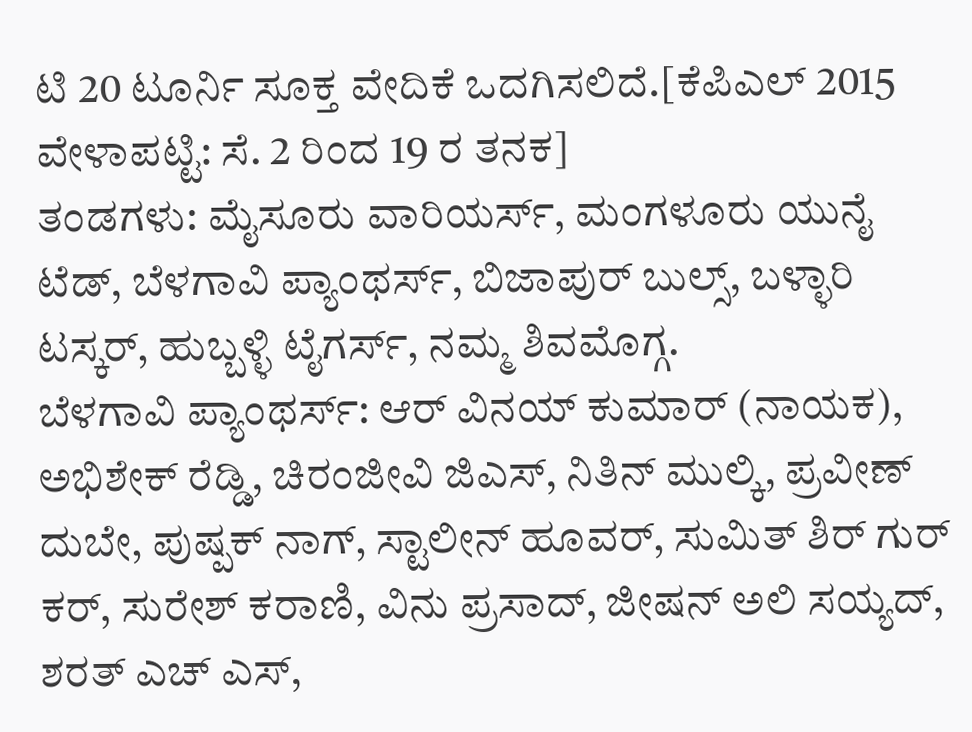ಟಿ 20 ಟೂರ್ನಿ ಸೂಕ್ತ ವೇದಿಕೆ ಒದಗಿಸಲಿದೆ.[ಕೆಪಿಎಲ್ 2015 ವೇಳಾಪಟ್ಟಿ: ಸೆ. 2 ರಿಂದ 19 ರ ತನಕ]
ತಂಡಗಳು: ಮೈಸೂರು ವಾರಿಯರ್ಸ್, ಮಂಗಳೂರು ಯುನೈ ಟೆಡ್, ಬೆಳಗಾವಿ ಪ್ಯಾಂಥರ್ಸ್, ಬಿಜಾಪುರ್ ಬುಲ್ಸ್, ಬಳ್ಳಾರಿ ಟಸ್ಕರ್, ಹುಬ್ಬಳ್ಳಿ ಟೈಗರ್ಸ್, ನಮ್ಮ ಶಿವಮೊಗ್ಗ.
ಬೆಳಗಾವಿ ಪ್ಯಾಂಥರ್ಸ್: ಆರ್ ವಿನಯ್ ಕುಮಾರ್ (ನಾಯಕ), ಅಭಿಶೇಕ್ ರೆಡ್ಡಿ, ಚಿರಂಜೀವಿ ಜಿಎಸ್, ನಿತಿನ್ ಮುಲ್ಕಿ, ಪ್ರವೀಣ್ ದುಬೇ, ಪುಷ್ಪಕ್ ನಾಗ್, ಸ್ಟಾಲೀನ್ ಹೂವರ್, ಸುಮಿತ್ ಶಿರ್ ಗುರ್ ಕರ್, ಸುರೇಶ್ ಕರಾಣಿ, ವಿನು ಪ್ರಸಾದ್, ಜೀಷನ್ ಅಲಿ ಸಯ್ಯದ್, ಶರತ್ ಎಚ್ ಎಸ್,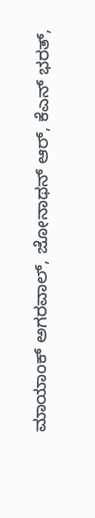ಮಾಯಾಂಕ್ ಅಗರವಾಲ್, ಜೋನಾಥನ್ ಆರ್, ಕೆಎನ್ ಭರತ್,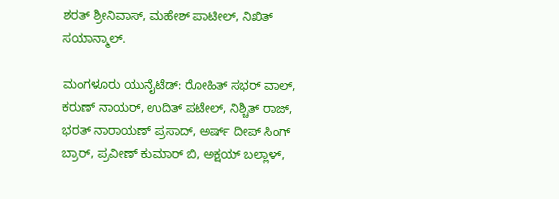ಶರತ್ ಶ್ರೀನಿವಾಸ್, ಮಹೇಶ್ ಪಾಟೀಲ್, ನಿಖಿತ್ ಸಯಾನ್ಮಾಲ್.

ಮಂಗಳೂರು ಯುನೈಟೆಡ್: ರೋಹಿತ್ ಸಭರ್ ವಾಲ್, ಕರುಣ್ ನಾಯರ್, ಉದಿತ್ ಪಟೇಲ್, ನಿಶ್ಚಿತ್ ರಾಜ್, ಭರತ್ ನಾರಾಯಣ್ ಪ್ರಸಾದ್, ಅರ್ಷ್ ದೀಪ್ ಸಿಂಗ್ ಬ್ರಾರ್, ಪ್ರವೀಣ್ ಕುಮಾರ್ ಬಿ, ಅಕ್ಷಯ್ ಬಲ್ಲಾಳ್,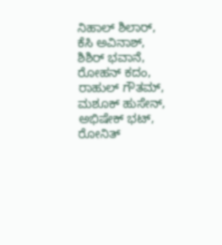ನಿಹಾಲ್ ಶಿಲಾರ್, ಕೆಸಿ ಅವಿನಾಶ್, ಶಿಶಿರ್ ಭವಾನೆ, ರೋಹನ್ ಕದಂ, ರಾಹುಲ್ ಗೌತಮ್, ಮಶೂಕ್ ಹುಸೇನ್, ಅಭಿಷೇಕ್ ಭಟ್, ರೋನಿತ್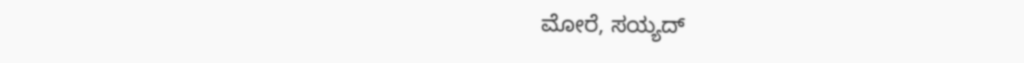ಮೋರೆ, ಸಯ್ಯದ್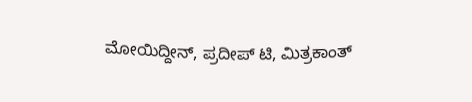ಮೋಯಿದ್ದೀನ್, ಪ್ರದೀಪ್ ಟಿ, ಮಿತ್ರಕಾಂತ್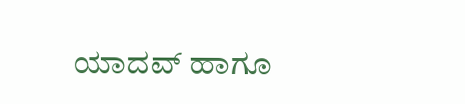ಯಾದವ್ ಹಾಗೂ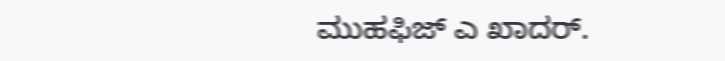ಮುಹಫಿಜ್ ಎ ಖಾದರ್.